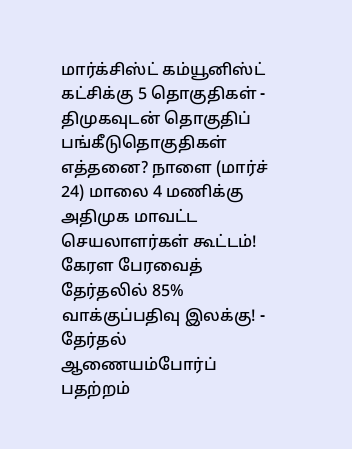மார்க்சிஸ்ட் கம்யூனிஸ்ட் கட்சிக்கு 5 தொகுதிகள் - திமுகவுடன் தொகுதிப் பங்கீடுதொகுதிகள் எத்தனை? நாளை (மார்ச் 24) மாலை 4 மணிக்கு அதிமுக மாவட்ட செயலாளர்கள் கூட்டம்! கேரள பேரவைத் தேர்தலில் 85% வாக்குப்பதிவு இலக்கு! - தேர்தல் ஆணையம்போர்ப் பதற்றம்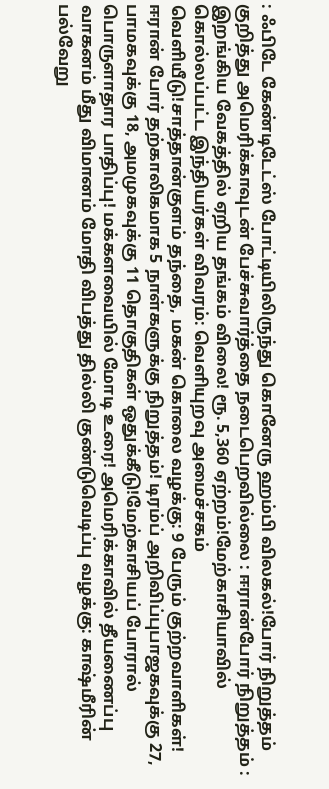: ஃபிடே கேண்டிடேட்ஸ் போட்டியிலிருந்து கொனேரு ஹம்பி விலகல்!போர் நிறுத்தம் குறித்து அமெரிக்காவுடன் பேச்சுவார்த்தை நடைபெறவில்லை : ஈரான்போர் நிறுத்தம் : இறங்கிய வேகத்தில் ஏறிய தங்கம் விலை! ரூ. 5,360 ஏற்றம்!மேற்காசியாவில் கொல்லப்பட்ட இந்தியர்கள் விவரம்: வெளியுறவு அமைச்சகம் வெளியீடு!சாத்தான்குளம் தந்தை, மகன் கொலை வழக்கு: 9 பேரும் குற்றவாளிகள்! ஈரான் போர் தற்காலிகமாக 5 நாள்களுக்கு நிறுத்தம்! டிரம்ப் அறிவிப்புபாஜகவுக்கு 27, பாமகவுக்கு 18, அமமுகவுக்கு 11 தொகுதிகள் ஒதுக்கீடு!மேற்காசியப் போரால் பொருளாதார பாதிப்பு! மக்களவையில் மோடி உரை! அமெரிக்காவில் தீயணைப்பு வாகனம் மீது விமானம் மோதி விபத்து தில்லி குண்டுவெடிப்பு வழக்கு: காஷ்மீரின் பல்வேறு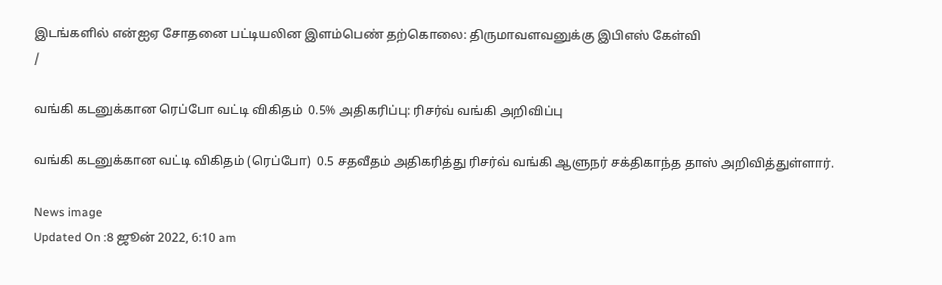இடங்களில் என்ஐஏ சோதனை பட்டியலின இளம்பெண் தற்கொலை: திருமாவளவனுக்கு இபிஎஸ் கேள்வி
/

வங்கி கடனுக்கான ரெப்போ வட்டி விகிதம்  0.5% அதிகரிப்பு: ரிசர்வ் வங்கி அறிவிப்பு

வங்கி கடனுக்கான வட்டி விகிதம் (ரெப்போ)  0.5 சதவீதம் அதிகரித்து ரிசர்வ் வங்கி ஆளுநர் சக்திகாந்த தாஸ் அறிவித்துள்ளார்.

News image
Updated On :8 ஜூன் 2022, 6:10 am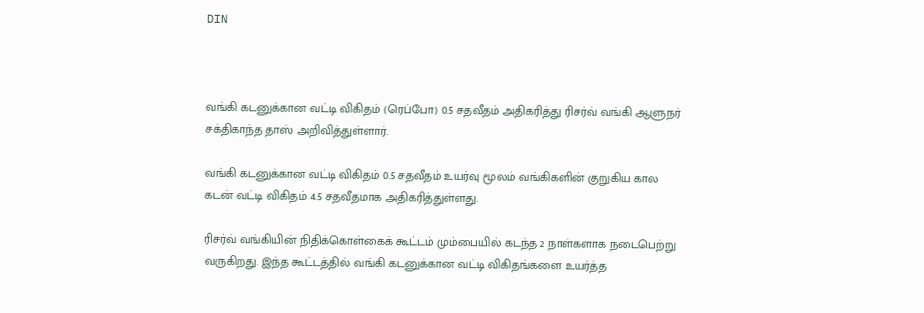DIN



வங்கி கடனுக்கான வட்டி விகிதம் (ரெப்போ) 0.5 சதவீதம் அதிகரித்து ரிசர்வ் வங்கி ஆளுநர் சக்திகாந்த தாஸ் அறிவித்துள்ளார்.

வங்கி கடனுக்கான வட்டி விகிதம் 0.5 சதவீதம் உயர்வு மூலம் வங்கிகளின் குறுகிய கால கடன் வட்டி விகிதம் 4.5 சதவீதமாக அதிகரித்துள்ளது.

ரிசர்வ் வங்கியின் நிதிக்கொள்கைக் கூட்டம் மும்பையில் கடந்த 2 நாள்களாக நடைபெற்று வருகிறது. இந்த கூட்டத்தில் வங்கி கடனுக்கான வட்டி விகிதங்களை உயர்த்த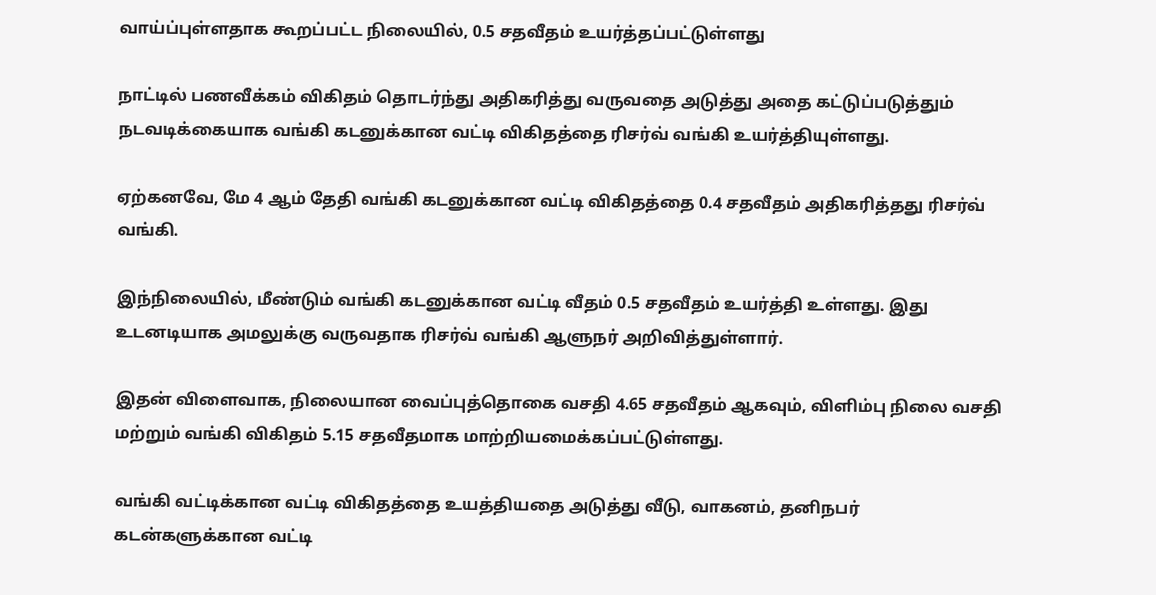வாய்ப்புள்ளதாக கூறப்பட்ட நிலையில், 0.5 சதவீதம் உயர்த்தப்பட்டுள்ளது

நாட்டில் பணவீக்கம் விகிதம் தொடர்ந்து அதிகரித்து வருவதை அடுத்து அதை கட்டுப்படுத்தும் நடவடிக்கையாக வங்கி கடனுக்கான வட்டி விகிதத்தை ரிசர்வ் வங்கி உயர்த்தியுள்ளது.

ஏற்கனவே, மே 4 ஆம் தேதி வங்கி கடனுக்கான வட்டி விகிதத்தை 0.4 சதவீதம் அதிகரித்தது ரிசர்வ் வங்கி.

இந்நிலையில், மீண்டும் வங்கி கடனுக்கான வட்டி வீதம் 0.5 சதவீதம் உயர்த்தி உள்ளது. இது உடனடியாக அமலுக்கு வருவதாக ரிசர்வ் வங்கி ஆளுநர் அறிவித்துள்ளார்.

இதன் விளைவாக, நிலையான வைப்புத்தொகை வசதி 4.65 சதவீதம் ஆகவும், விளிம்பு நிலை வசதி மற்றும் வங்கி விகிதம் 5.15 சதவீதமாக மாற்றியமைக்கப்பட்டுள்ளது.

வங்கி வட்டிக்கான வட்டி விகிதத்தை உயத்தியதை அடுத்து வீடு, வாகனம், தனிநபர் கடன்களுக்கான வட்டி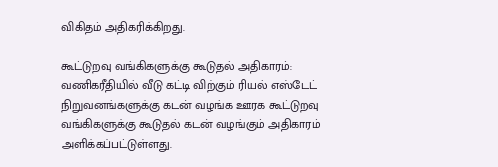விகிதம் அதிகரிக்கிறது.

கூட்டுறவு வங்கிகளுக்கு கூடுதல் அதிகாரம்: வணிகரீதியில் வீடு கட்டி விற்கும் ரியல் எஸ்டேட் நிறுவனங்களுக்கு கடன் வழங்க ஊரக கூட்டுறவு வங்கிகளுக்கு கூடுதல் கடன் வழங்கும் அதிகாரம் அளிக்கப்பட்டுள்ளது.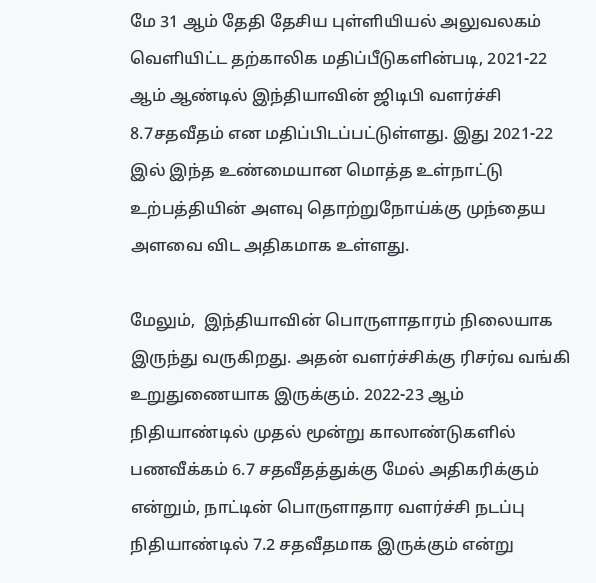மே 31 ஆம் தேதி தேசிய புள்ளியியல் அலுவலகம் வெளியிட்ட தற்காலிக மதிப்பீடுகளின்படி, 2021-22 ஆம் ஆண்டில் இந்தியாவின் ஜிடிபி வளர்ச்சி 8.7சதவீதம் என மதிப்பிடப்பட்டுள்ளது. இது 2021-22 இல் இந்த உண்மையான மொத்த உள்நாட்டு உற்பத்தியின் அளவு தொற்றுநோய்க்கு முந்தைய அளவை விட அதிகமாக உள்ளது.

மேலும்,  இந்தியாவின் பொருளாதாரம் நிலையாக இருந்து வருகிறது. அதன் வளர்ச்சிக்கு ரிசர்வ வங்கி உறுதுணையாக இருக்கும். 2022-23 ஆம் நிதியாண்டில் முதல் மூன்று காலாண்டுகளில் பணவீக்கம் 6.7 சதவீதத்துக்கு மேல் அதிகரிக்கும் என்றும், நாட்டின் பொருளாதார வளர்ச்சி நடப்பு நிதியாண்டில் 7.2 சதவீதமாக இருக்கும் என்று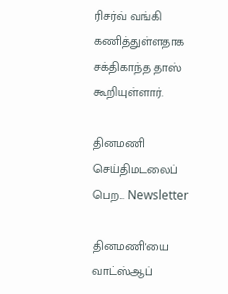ரிசர்வ் வங்கி கணித்துள்ளதாக சக்திகாந்த தாஸ் கூறியுள்ளார்.

தினமணி செய்திமடலைப் பெற... Newsletter

தினமணி'யை வாட்ஸ்ஆப்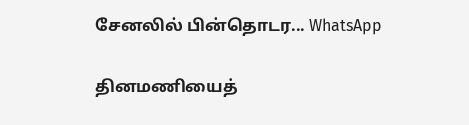சேனலில் பின்தொடர... WhatsApp

தினமணியைத்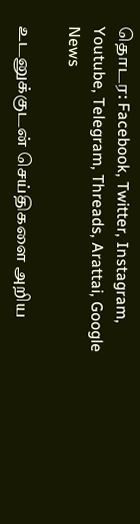தொடர: Facebook, Twitter, Instagram, Youtube, Telegram, Threads, Arattai, Google News

உடனுக்குடன் செய்திகளை அறிய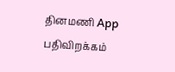தினமணி App பதிவிறக்கம்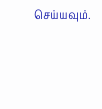செய்யவும்.